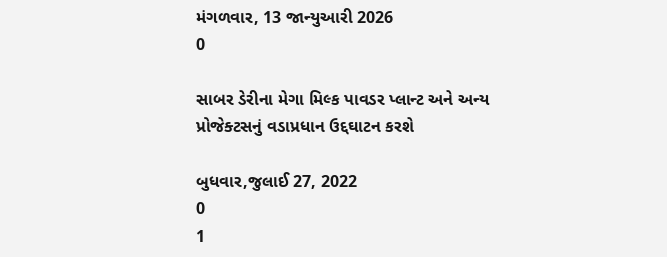મંગળવાર, 13 જાન્યુઆરી 2026
0

સાબર ડેરીના મેગા મિલ્ક પાવડર પ્લાન્ટ અને અન્ય પ્રોજેક્ટસનું વડાપ્રધાન ઉદ્દઘાટન કરશે

બુધવાર,જુલાઈ 27, 2022
0
1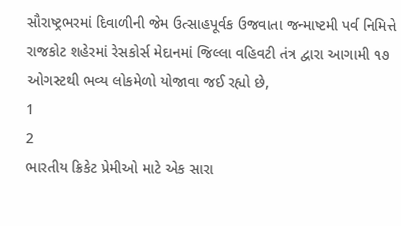સૌરાષ્ટ્રભરમાં દિવાળીની જેમ ઉત્સાહપૂર્વક ઉજવાતા જન્માષ્ટમી પર્વ નિમિત્તે રાજકોટ શહેરમાં રેસકોર્સ મેદાનમાં જિલ્લા વહિવટી તંત્ર દ્વારા આગામી ૧૭ ઓગસ્ટથી ભવ્ય લોકમેળો યોજાવા જઈ રહ્યો છે,
1
2
ભારતીય ક્રિકેટ પ્રેમીઓ માટે એક સારા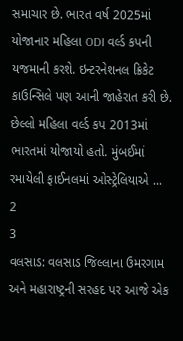સમાચાર છે. ભારત વર્ષ 2025માં યોજાનાર મહિલા ODI વર્લ્ડ કપની યજમાની કરશે. ઇન્ટરનેશનલ ક્રિકેટ કાઉન્સિલે પણ આની જાહેરાત કરી છે. છેલ્લો મહિલા વર્લ્ડ કપ 2013માં ભારતમાં યોજાયો હતો. મુંબઈમાં રમાયેલી ફાઈનલમાં ઓસ્ટ્રેલિયાએ ...
2
3
વલસાડ: વલસાડ જિલ્લાના ઉમરગામ અને મહારાષ્ટ્રની સરહદ પર આજે એક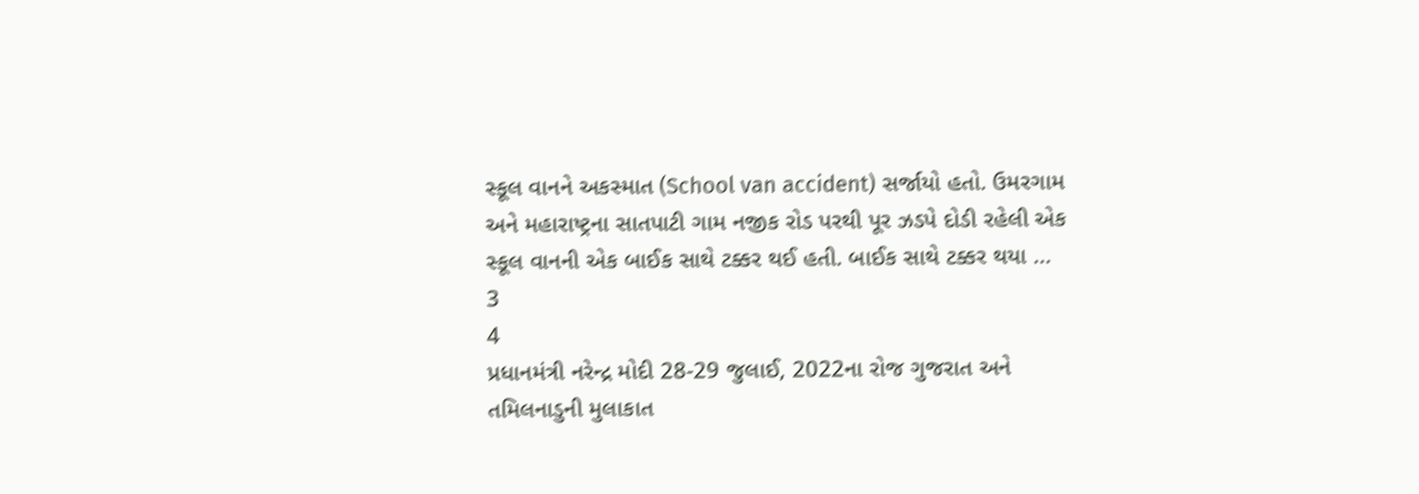સ્કૂલ વાનને અકસ્માત (School van accident) સર્જાયો હતો. ઉમરગામ અને મહારાષ્ટ્રના સાતપાટી ગામ નજીક રોડ પરથી પૂર ઝડપે દોડી રહેલી એક સ્કૂલ વાનની એક બાઈક સાથે ટક્કર થઈ હતી. બાઈક સાથે ટક્કર થયા ...
3
4
પ્રધાનમંત્રી નરેન્દ્ર મોદી 28-29 જુલાઈ, 2022ના રોજ ગુજરાત અને તમિલનાડુની મુલાકાત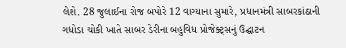લેશે. 28 જુલાઈના રોજ બપોરે 12 વાગ્યાના સુમારે, પ્રધાનમંત્રી સાબરકાંઠાની ગધોડા ચોકી ખાતે સાબર ડેરીના બહુવિધ પ્રોજેક્ટ્સનું ઉદ્ઘાટન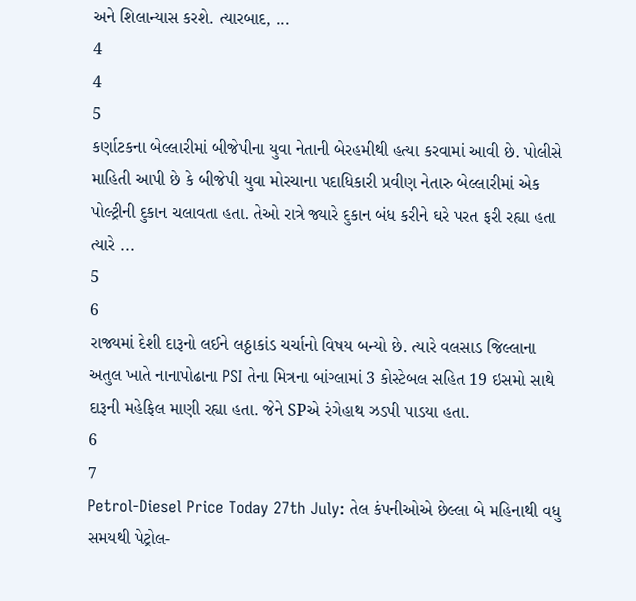અને શિલાન્યાસ કરશે. ત્યારબાદ, ...
4
4
5
કર્ણાટકના બેલ્લારીમાં બીજેપીના યુવા નેતાની બેરહમીથી હત્યા કરવામાં આવી છે. પોલીસે માહિતી આપી છે કે બીજેપી યુવા મોરચાના પદાધિકારી પ્રવીણ નેતારુ બેલ્લારીમાં એક પોલ્ટ્રીની દુકાન ચલાવતા હતા. તેઓ રાત્રે જ્યારે દુકાન બંધ કરીને ઘરે પરત ફરી રહ્યા હતા ત્યારે ...
5
6
રાજ્યમાં દેશી દારૂનો લઈને લઠ્ઠાકાંડ ચર્ચાનો વિષય બન્યો છે. ત્યારે વલસાડ જિલ્લાના અતુલ ખાતે નાનાપોઢાના PSI તેના મિત્રના બાંગ્લામાં 3 કોસ્ટેબલ સહિત 19 ઇસમો સાથે દારૂની મહેફિલ માણી રહ્યા હતા. જેને SPએ રંગેહાથ ઝડપી પાડયા હતા.
6
7
Petrol-Diesel Price Today 27th July: તેલ કંપનીઓએ છેલ્લા બે મહિનાથી વધુ સમયથી પેટ્રોલ-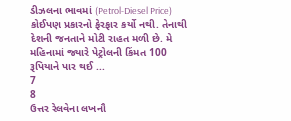ડીઝલના ભાવમાં (Petrol-Diesel Price) કોઈપણ પ્રકારનો ફેરફાર કર્યો નથી. તેનાથી દેશની જનતાને મોટી રાહત મળી છે. મે મહિનામાં જ્યારે પેટ્રોલની કિંમત 100 રૂપિયાને પાર થઈ ...
7
8
ઉત્તર રેલવેના લખનૌ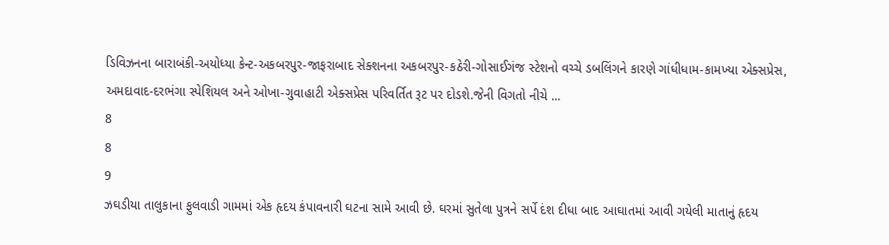ડિવિઝનના બારાબંકી-અયોધ્યા કેન્ટ-અકબરપુર-જાફરાબાદ સેક્શનના અકબરપુર-કઠેરી-ગોસાઈગંજ સ્ટેશનો વચ્ચે ડબલિંગને કારણે ગાંધીધામ-કામખ્યા એક્સપ્રેસ, અમદાવાદ-દરભંગા સ્પેશિયલ અને ઓખા-ગુવાહાટી એક્સપ્રેસ પરિવર્તિત રૂટ પર દોડશે.જેની વિગતો નીચે ...
8
8
9
ઝઘડીયા તાલુકાના ફુલવાડી ગામમાં એક હૃદય કંપાવનારી ઘટના સામે આવી છે. ઘરમાં સુતેલા પુત્રને સર્પે દંશ દીધા બાદ આઘાતમાં આવી ગયેલી માતાનું હૃદય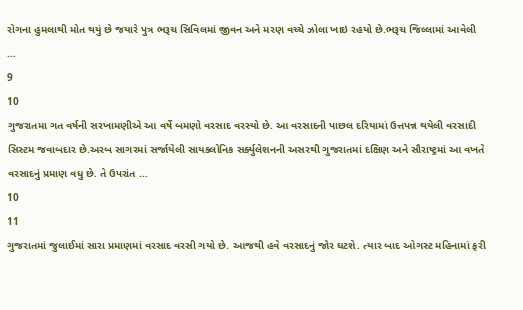રોગના હુમલાથી મોત થયું છે જયારે પુત્ર ભરૂચ સિવિલમાં જીવન અને મરણ વચ્ચે ઝોલા ખાઇ રહયો છે.ભરૂચ જિલ્લામાં આવેલી ...
9
10
ગુજરાતમા ગત વર્ષની સરખામણીએ આ વર્ષે બમણો વરસાદ વરસ્યો છે. આ વરસાદની પાછલ દરિયામાં ઉત્તપન્ન થયેલી વરસાદી સિસ્ટમ જવાબદાર છે.અરબ સાગરમાં સર્જાયેલી સાયક્લોનિક સર્ક્યુલેશનની અસરથી ગુજરાતમાં દક્ષિણ અને સૌરાષ્ટ્રમાં આ વખતે વરસાદનું પ્રમાણ વધુ છે. તે ઉપરાંત ...
10
11
ગુજરાતમાં જુલાઈમાં સારા પ્રમાણમાં વરસાદ વરસી ગયો છે. આજથી હવે વરસાદનું જોર ઘટશે. ત્યાર બાદ ઓગસ્ટ મહિનામાં ફરી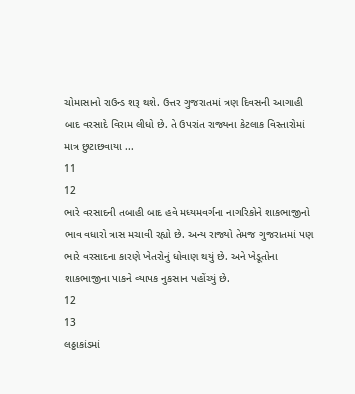ચોમાસાનો રાઉન્ડ શરૂ થશે. ઉત્તર ગુજરાતમાં ત્રણ દિવસની આગાહી બાદ વરસાદે વિરામ લીધો છે. તે ઉપરાંત રાજ્યના કેટલાક વિસ્તારોમાં માત્ર છુટાછવાયા ...
11
12
ભારે વરસાદની તબાહી બાદ હવે મધ્યમવર્ગના નાગરિકોને શાકભાજીનો ભાવ વધારો ત્રાસ મચાવી રહ્યો છે. અન્ય રાજ્યો તેમજ ગુજરાતમાં પણ ભારે વરસાદના કારણે ખેતરોનું ધોવાણ થયું છે. અને ખેડૂતોના શાકભાજીના પાકને વ્યાપક નુકસાન પહોંચ્યું છે.
12
13
લઠ્ઠાકાંડમાં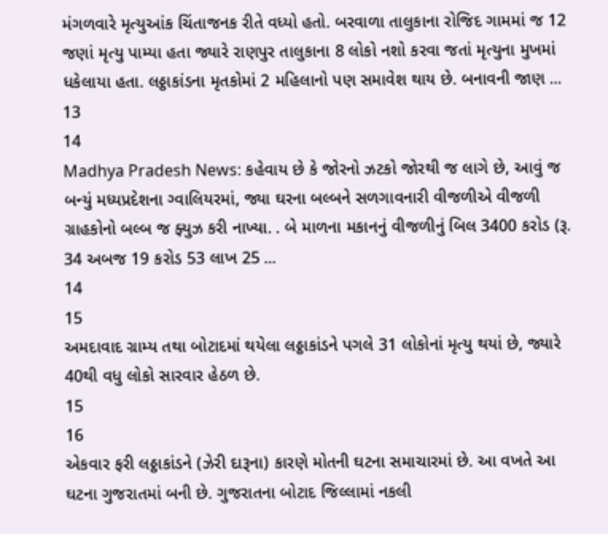મંગળવારે મૃત્યુઆંક ચિંતાજનક રીતે વધ્યો હતો. બરવાળા તાલુકાના રોજિદ ગામમાં જ 12 જણાં મૃત્યુ પામ્યા હતા જ્યારે રાણપુર તાલુકાના 8 લોકો નશો કરવા જતાં મૃત્યુના મુખમાં ધકેલાયા હતા. લઠ્ઠાકાંડના મૃતકોમાં 2 મહિલાનો પણ સમાવેશ થાય છે. બનાવની જાણ ...
13
14
Madhya Pradesh News: કહેવાય છે કે જોરનો ઝટકો જોરથી જ લાગે છે, આવું જ બન્યું મધ્યપ્રદેશના ગ્વાલિયરમાં, જ્યા ઘરના બલ્બને સળગાવનારી વીજળીએ વીજળી ગ્રાહકોનો બલ્બ જ ફ્યુઝ કરી નાખ્યા. . બે માળના મકાનનું વીજળીનું બિલ 3400 કરોડ (રૂ. 34 અબજ 19 કરોડ 53 લાખ 25 ...
14
15
અમદાવાદ ગ્રામ્ય તથા બોટાદમાં થયેલા લઠ્ઠાકાંડને પગલે 31 લોકોનાં મૃત્યુ થયાં છે, જ્યારે 40થી વધુ લોકો સારવાર હેઠળ છે.
15
16
એકવાર ફરી લઠ્ઠાકાંડને (ઝેરી દારૂના) કારણે મોતની ઘટના સમાચારમાં છે. આ વખતે આ ઘટના ગુજરાતમાં બની છે. ગુજરાતના બોટાદ જિલ્લામાં નકલી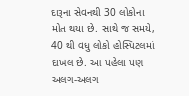દારૂના સેવનથી 30 લોકોના મોત થયા છે. સાથે જ સમયે, 40 થી વધુ લોકો હોસ્પિટલમાં દાખલ છે. આ પહેલા પણ અલગ-અલગ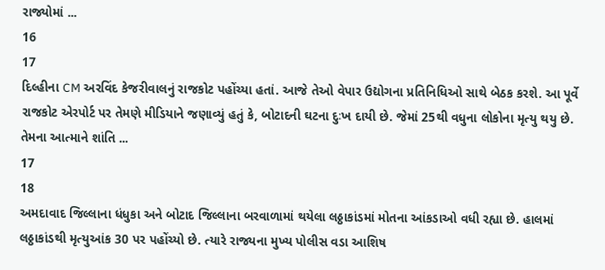રાજ્યોમાં ...
16
17
દિલ્હીના CM અરવિંદ કેજરીવાલનું રાજકોટ પહોંચ્યા હતાં. આજે તેઓ વેપાર ઉદ્યોગના પ્રતિનિધિઓ સાથે બેઠક કરશે. આ પૂર્વે રાજકોટ એરપોર્ટ પર તેમણે મીડિયાને જણાવ્યું હતું કે, બોટાદની ઘટના દુઃખ દાયી છે. જેમાં 25થી વધુના લોકોના મૃત્યુ થયુ છે. તેમના આત્માને શાંતિ ...
17
18
અમદાવાદ જિલ્લાના ધંધુકા અને બોટાદ જિલ્લાના બરવાળામાં થયેલા લઠ્ઠાકાંડમાં મોતના આંકડાઓ વધી રહ્યા છે. હાલમાં લઠ્ઠાકાંડથી મૃત્યુઆંક 30 પર પહોંચ્યો છે. ત્યારે રાજ્યના મુખ્ય પોલીસ વડા આશિષ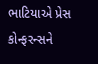ભાટિયાએ પ્રેસ કોન્ફરન્સને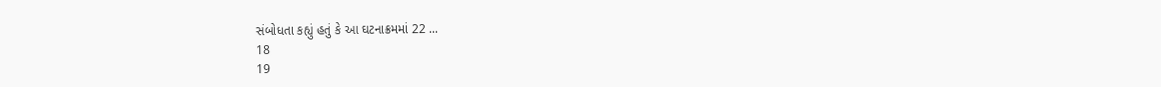સંબોધતા કહ્યું હતું કે આ ઘટનાક્રમમાં 22 ...
18
19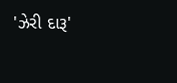'ઝેરી દારૂ'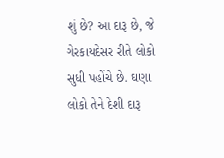શું છે? આ દારૂ છે, જે ગેરકાયદેસર રીતે લોકો સુધી પહોંચે છે. ઘણા લોકો તેને દેશી દારૂ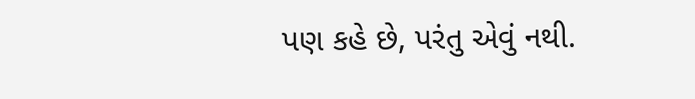પણ કહે છે, પરંતુ એવું નથી.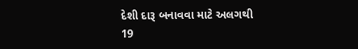દેશી દારૂ બનાવવા માટે અલગથી
19